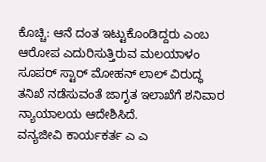ಕೊಚ್ಚಿ: ಆನೆ ದಂತ ಇಟ್ಟುಕೊಂಡಿದ್ದರು ಎಂಬ ಆರೋಪ ಎದುರಿಸುತ್ತಿರುವ ಮಲಯಾಳಂ ಸೂಪರ್ ಸ್ಟಾರ್ ಮೋಹನ್ ಲಾಲ್ ವಿರುದ್ಧ ತನಿಖೆ ನಡೆಸುವಂತೆ ಜಾಗೃತ ಇಲಾಖೆಗೆ ಶನಿವಾರ ನ್ಯಾಯಾಲಯ ಆದೇಶಿಸಿದೆ.
ವನ್ಯಜೀವಿ ಕಾರ್ಯಕರ್ತ ಎ ಎ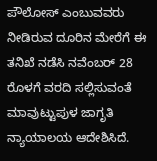ಪೌಲೋಸ್ ಎಂಬುವವರು ನೀಡಿರುವ ದೂರಿನ ಮೇರೆಗೆ ಈ ತನಿಖೆ ನಡೆಸಿ ನವೆಂಬರ್ 28 ರೊಳಗೆ ವರದಿ ಸಲ್ಲಿಸುವಂತೆ ಮಾವುಟ್ಟುಪುಳ ಜಾಗೃತಿ ನ್ಯಾಯಾಲಯ ಆದೇಶಿಸಿದೆ.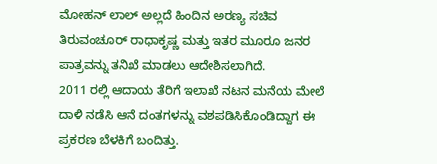ಮೋಹನ್ ಲಾಲ್ ಅಲ್ಲದೆ ಹಿಂದಿನ ಅರಣ್ಯ ಸಚಿವ ತಿರುವಂಚೂರ್ ರಾಧಾಕೃಷ್ಣ ಮತ್ತು ಇತರ ಮೂರೂ ಜನರ ಪಾತ್ರವನ್ನು ತನಿಖೆ ಮಾಡಲು ಆದೇಶಿಸಲಾಗಿದೆ.
2011 ರಲ್ಲಿ ಆದಾಯ ತೆರಿಗೆ ಇಲಾಖೆ ನಟನ ಮನೆಯ ಮೇಲೆ ದಾಳಿ ನಡೆಸಿ ಆನೆ ದಂತಗಳನ್ನು ವಶಪಡಿಸಿಕೊಂಡಿದ್ದಾಗ ಈ ಪ್ರಕರಣ ಬೆಳಕಿಗೆ ಬಂದಿತ್ತು.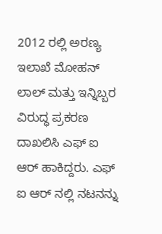2012 ರಲ್ಲಿ ಅರಣ್ಯ ಇಲಾಖೆ ಮೋಹನ್ ಲಾಲ್ ಮತ್ತು ಇನ್ನಿಬ್ಬರ ವಿರುದ್ಧ ಪ್ರಕರಣ ದಾಖಲಿಸಿ ಎಫ್ ಐ ಆರ್ ಹಾಕಿದ್ದರು. ಎಫ್ ಐ ಆರ್ ನಲ್ಲಿ ನಟನನ್ನು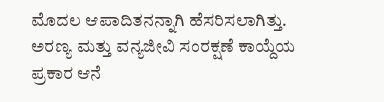ಮೊದಲ ಆಪಾದಿತನನ್ನಾಗಿ ಹೆಸರಿಸಲಾಗಿತ್ತು.
ಅರಣ್ಯ ಮತ್ತು ವನ್ಯಜೀವಿ ಸಂರಕ್ಷಣೆ ಕಾಯ್ದೆಯ ಪ್ರಕಾರ ಆನೆ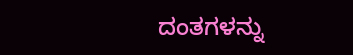ದಂತಗಳನ್ನು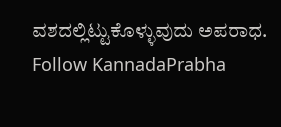ವಶದಲ್ಲಿಟ್ಟುಕೊಳ್ಳುವುದು ಅಪರಾಧ.
Follow KannadaPrabha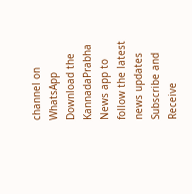channel on WhatsApp
Download the KannadaPrabha News app to follow the latest news updates
Subscribe and Receive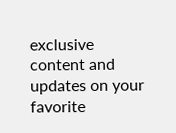exclusive content and updates on your favorite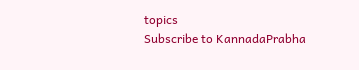topics
Subscribe to KannadaPrabha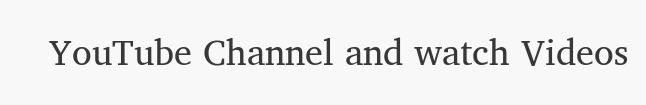YouTube Channel and watch Videos